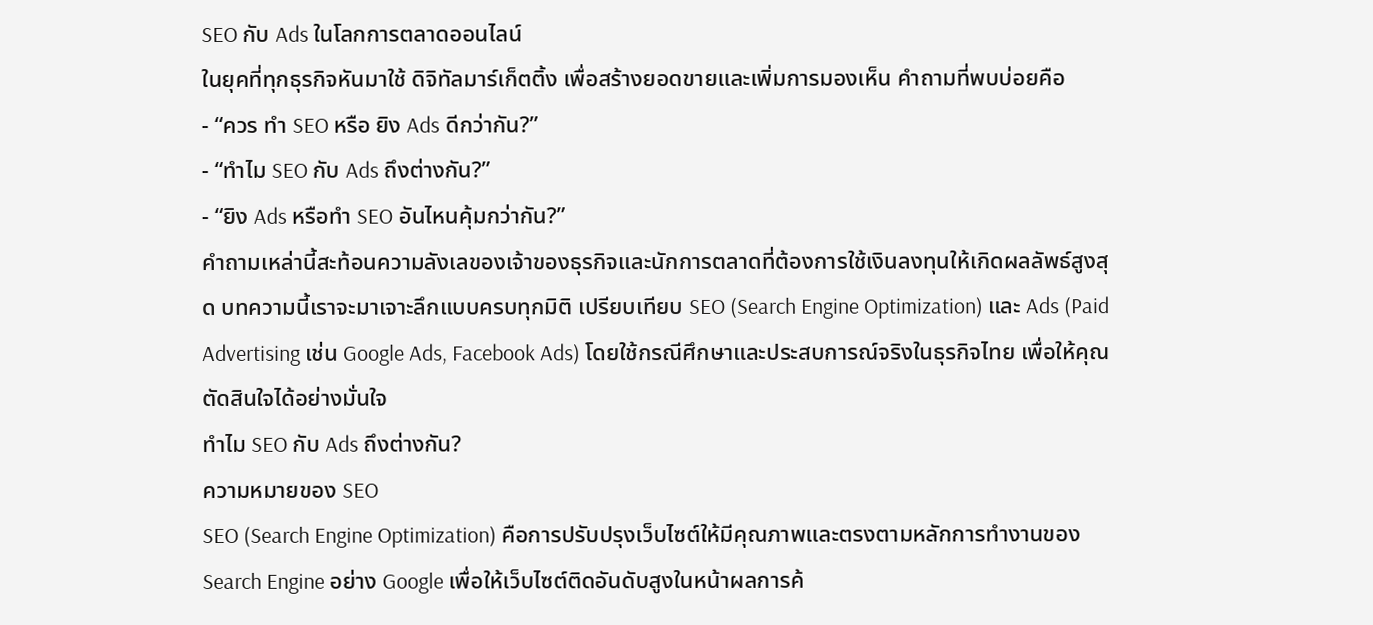SEO กับ Ads ในโลกการตลาดออนไลน์
ในยุคที่ทุกธุรกิจหันมาใช้ ดิจิทัลมาร์เก็ตติ้ง เพื่อสร้างยอดขายและเพิ่มการมองเห็น คำถามที่พบบ่อยคือ
- “ควร ทำ SEO หรือ ยิง Ads ดีกว่ากัน?”
- “ทำไม SEO กับ Ads ถึงต่างกัน?”
- “ยิง Ads หรือทำ SEO อันไหนคุ้มกว่ากัน?”
คำถามเหล่านี้สะท้อนความลังเลของเจ้าของธุรกิจและนักการตลาดที่ต้องการใช้เงินลงทุนให้เกิดผลลัพธ์สูงสุด บทความนี้เราจะมาเจาะลึกแบบครบทุกมิติ เปรียบเทียบ SEO (Search Engine Optimization) และ Ads (Paid Advertising เช่น Google Ads, Facebook Ads) โดยใช้กรณีศึกษาและประสบการณ์จริงในธุรกิจไทย เพื่อให้คุณตัดสินใจได้อย่างมั่นใจ
ทำไม SEO กับ Ads ถึงต่างกัน?
ความหมายของ SEO
SEO (Search Engine Optimization) คือการปรับปรุงเว็บไซต์ให้มีคุณภาพและตรงตามหลักการทำงานของ Search Engine อย่าง Google เพื่อให้เว็บไซต์ติดอันดับสูงในหน้าผลการค้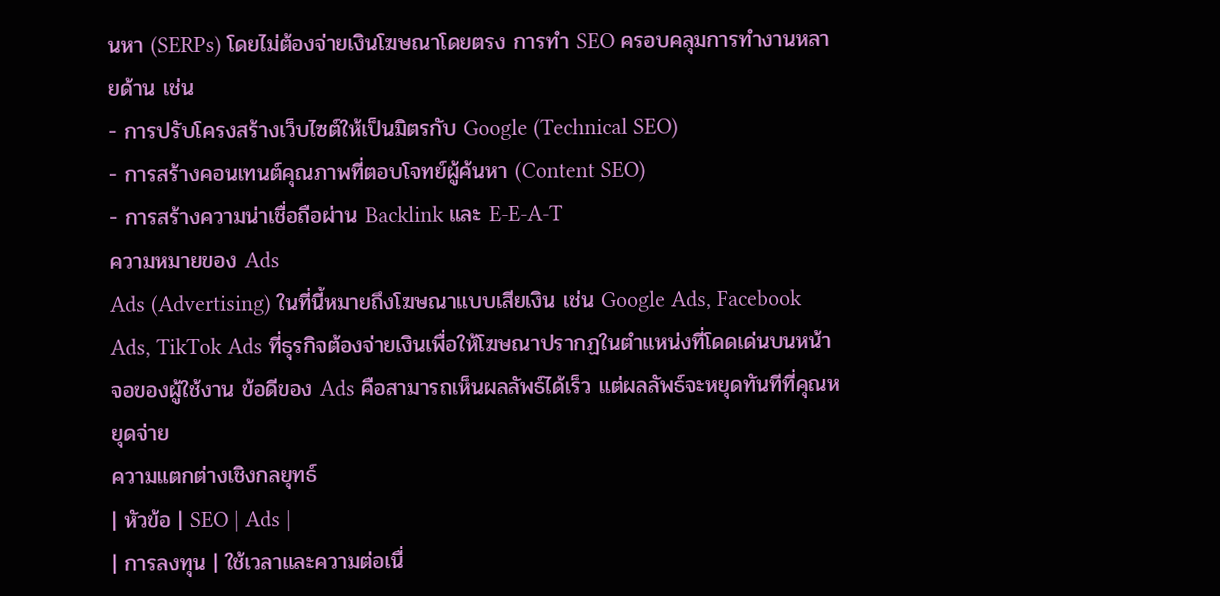นหา (SERPs) โดยไม่ต้องจ่ายเงินโฆษณาโดยตรง การทำ SEO ครอบคลุมการทำงานหลายด้าน เช่น
- การปรับโครงสร้างเว็บไซต์ให้เป็นมิตรกับ Google (Technical SEO)
- การสร้างคอนเทนต์คุณภาพที่ตอบโจทย์ผู้ค้นหา (Content SEO)
- การสร้างความน่าเชื่อถือผ่าน Backlink และ E-E-A-T
ความหมายของ Ads
Ads (Advertising) ในที่นี้หมายถึงโฆษณาแบบเสียเงิน เช่น Google Ads, Facebook Ads, TikTok Ads ที่ธุรกิจต้องจ่ายเงินเพื่อให้โฆษณาปรากฏในตำแหน่งที่โดดเด่นบนหน้าจอของผู้ใช้งาน ข้อดีของ Ads คือสามารถเห็นผลลัพธ์ได้เร็ว แต่ผลลัพธ์จะหยุดทันทีที่คุณหยุดจ่าย
ความแตกต่างเชิงกลยุทธ์
| หัวข้อ | SEO | Ads |
| การลงทุน | ใช้เวลาและความต่อเนื่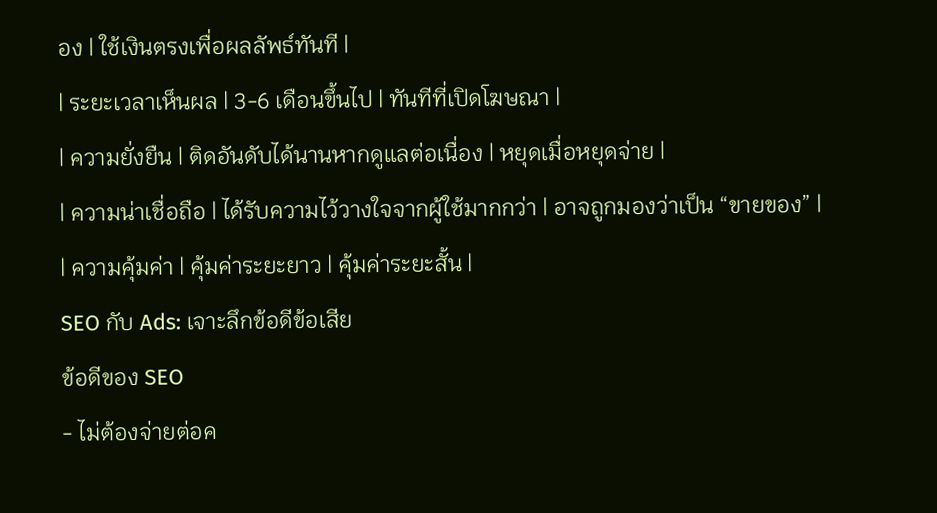อง | ใช้เงินตรงเพื่อผลลัพธ์ทันที |
| ระยะเวลาเห็นผล | 3-6 เดือนขึ้นไป | ทันทีที่เปิดโฆษณา |
| ความยั่งยืน | ติดอันดับได้นานหากดูแลต่อเนื่อง | หยุดเมื่อหยุดจ่าย |
| ความน่าเชื่อถือ | ได้รับความไว้วางใจจากผู้ใช้มากกว่า | อาจถูกมองว่าเป็น “ขายของ” |
| ความคุ้มค่า | คุ้มค่าระยะยาว | คุ้มค่าระยะสั้น |
SEO กับ Ads: เจาะลึกข้อดีข้อเสีย
ข้อดีของ SEO
- ไม่ต้องจ่ายต่อค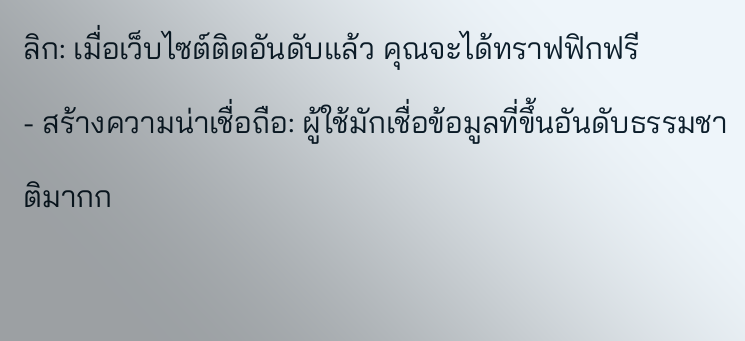ลิก: เมื่อเว็บไซต์ติดอันดับแล้ว คุณจะได้ทราฟฟิกฟรี
- สร้างความน่าเชื่อถือ: ผู้ใช้มักเชื่อข้อมูลที่ขึ้นอันดับธรรมชาติมากก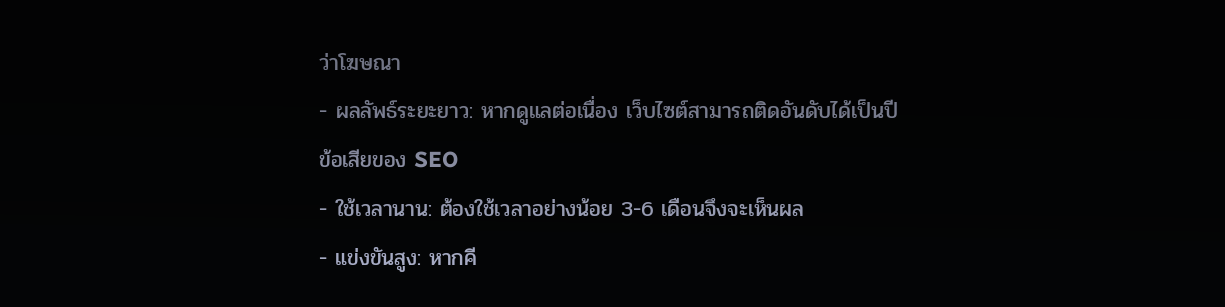ว่าโฆษณา
- ผลลัพธ์ระยะยาว: หากดูแลต่อเนื่อง เว็บไซต์สามารถติดอันดับได้เป็นปี
ข้อเสียของ SEO
- ใช้เวลานาน: ต้องใช้เวลาอย่างน้อย 3-6 เดือนจึงจะเห็นผล
- แข่งขันสูง: หากคี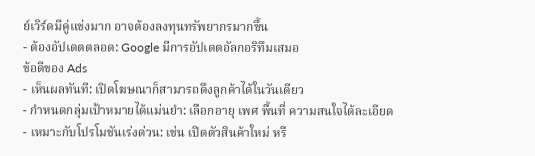ย์เวิร์ดมีคู่แข่งมาก อาจต้องลงทุนทรัพยากรมากขึ้น
- ต้องอัปเดตตลอด: Google มีการอัปเดตอัลกอริทึมเสมอ
ข้อดีของ Ads
- เห็นผลทันที: เปิดโฆษณาก็สามารถดึงลูกค้าได้ในวันเดียว
- กำหนดกลุ่มเป้าหมายได้แม่นยำ: เลือกอายุ เพศ พื้นที่ ความสนใจได้ละเอียด
- เหมาะกับโปรโมชันเร่งด่วน: เช่น เปิดตัวสินค้าใหม่ หรื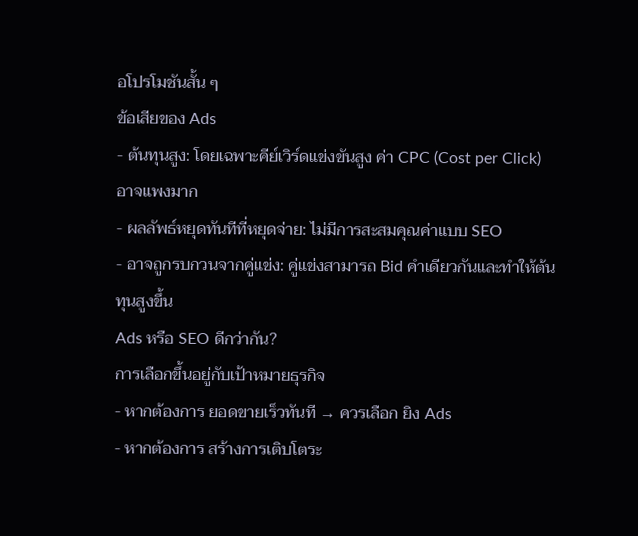อโปรโมชันสั้น ๆ
ข้อเสียของ Ads
- ต้นทุนสูง: โดยเฉพาะคีย์เวิร์ดแข่งขันสูง ค่า CPC (Cost per Click) อาจแพงมาก
- ผลลัพธ์หยุดทันทีที่หยุดจ่าย: ไม่มีการสะสมคุณค่าแบบ SEO
- อาจถูกรบกวนจากคู่แข่ง: คู่แข่งสามารถ Bid คำเดียวกันและทำให้ต้นทุนสูงขึ้น
Ads หรือ SEO ดีกว่ากัน?
การเลือกขึ้นอยู่กับเป้าหมายธุรกิจ
- หากต้องการ ยอดขายเร็วทันที → ควรเลือก ยิง Ads
- หากต้องการ สร้างการเติบโตระ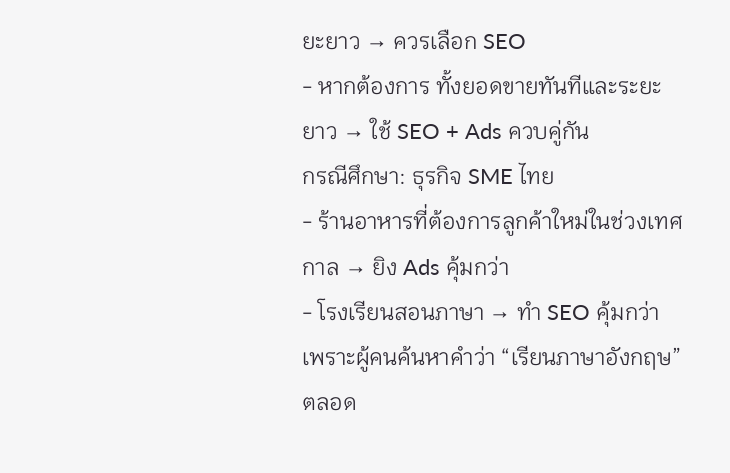ยะยาว → ควรเลือก SEO
- หากต้องการ ทั้งยอดขายทันทีและระยะยาว → ใช้ SEO + Ads ควบคู่กัน
กรณีศึกษา: ธุรกิจ SME ไทย
- ร้านอาหารที่ต้องการลูกค้าใหม่ในช่วงเทศกาล → ยิง Ads คุ้มกว่า
- โรงเรียนสอนภาษา → ทำ SEO คุ้มกว่า เพราะผู้คนค้นหาคำว่า “เรียนภาษาอังกฤษ” ตลอด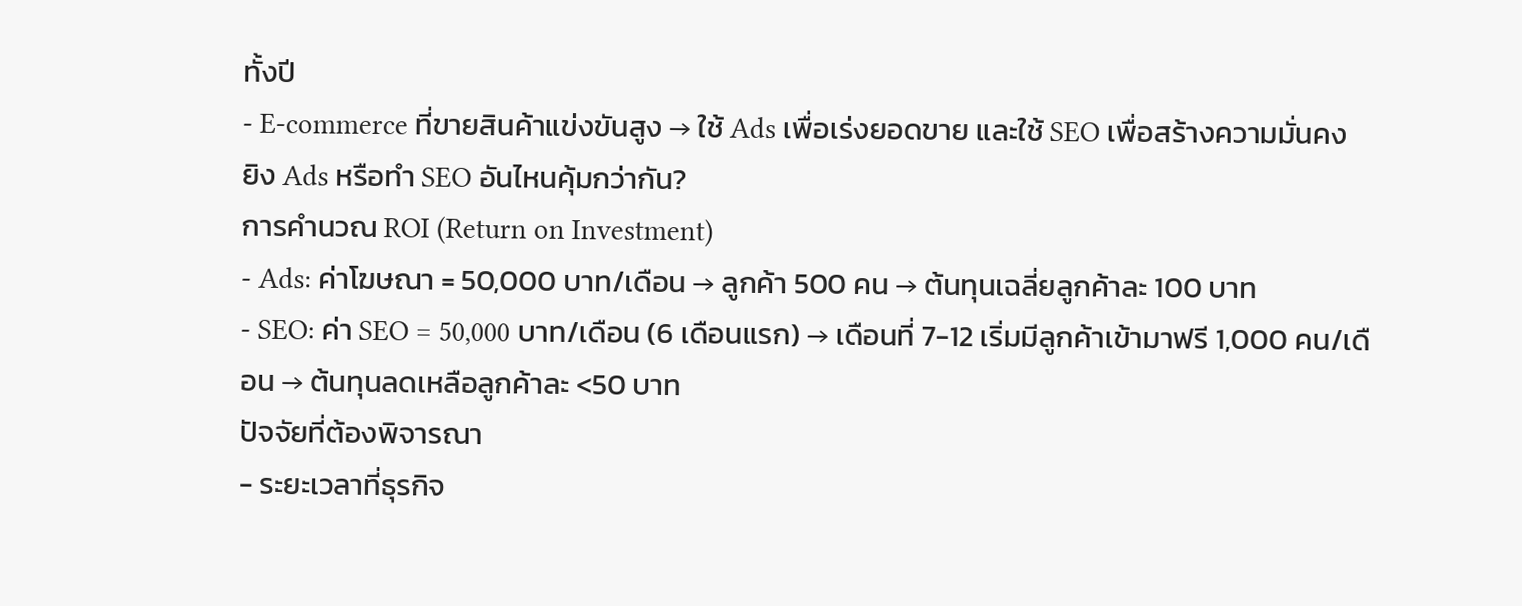ทั้งปี
- E-commerce ที่ขายสินค้าแข่งขันสูง → ใช้ Ads เพื่อเร่งยอดขาย และใช้ SEO เพื่อสร้างความมั่นคง
ยิง Ads หรือทำ SEO อันไหนคุ้มกว่ากัน?
การคำนวณ ROI (Return on Investment)
- Ads: ค่าโฆษณา = 50,000 บาท/เดือน → ลูกค้า 500 คน → ต้นทุนเฉลี่ยลูกค้าละ 100 บาท
- SEO: ค่า SEO = 50,000 บาท/เดือน (6 เดือนแรก) → เดือนที่ 7-12 เริ่มมีลูกค้าเข้ามาฟรี 1,000 คน/เดือน → ต้นทุนลดเหลือลูกค้าละ <50 บาท
ปัจจัยที่ต้องพิจารณา
- ระยะเวลาที่ธุรกิจ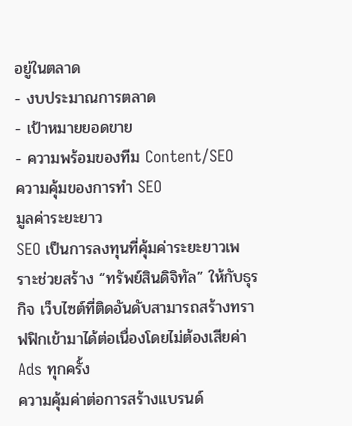อยู่ในตลาด
- งบประมาณการตลาด
- เป้าหมายยอดขาย
- ความพร้อมของทีม Content/SEO
ความคุ้มของการทำ SEO
มูลค่าระยะยาว
SEO เป็นการลงทุนที่คุ้มค่าระยะยาวเพราะช่วยสร้าง “ทรัพย์สินดิจิทัล” ให้กับธุรกิจ เว็บไซต์ที่ติดอันดับสามารถสร้างทราฟฟิกเข้ามาได้ต่อเนื่องโดยไม่ต้องเสียค่า Ads ทุกครั้ง
ความคุ้มค่าต่อการสร้างแบรนด์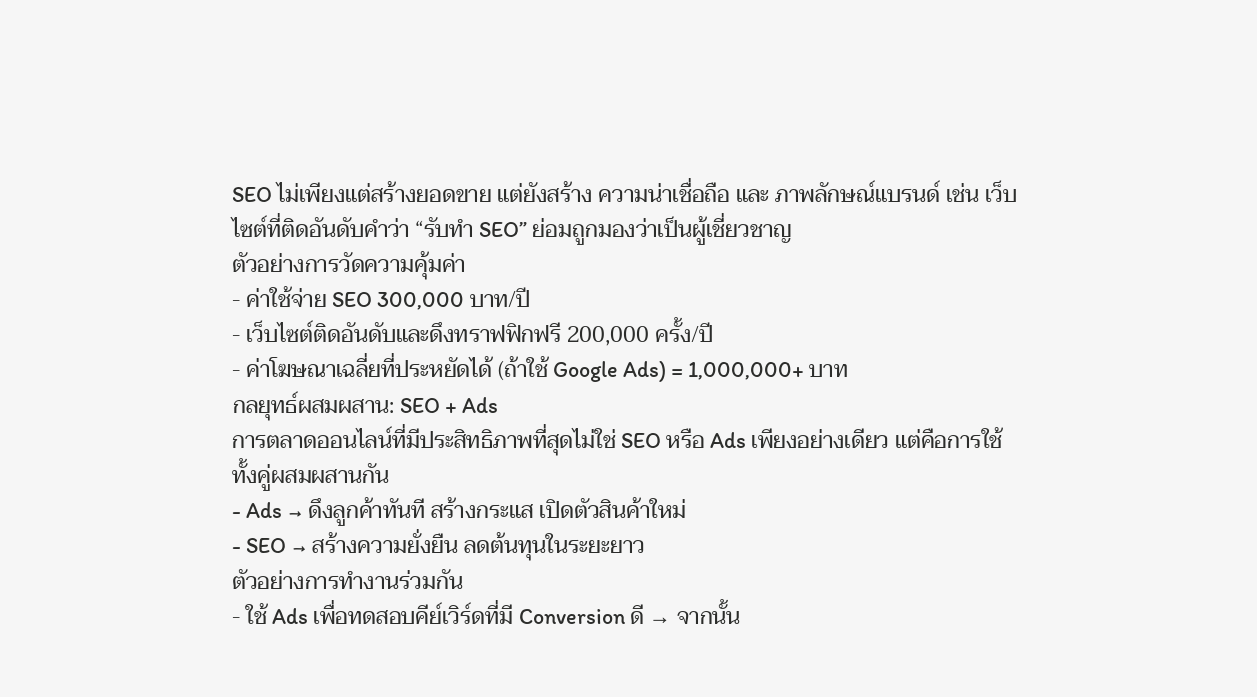SEO ไม่เพียงแต่สร้างยอดขาย แต่ยังสร้าง ความน่าเชื่อถือ และ ภาพลักษณ์แบรนด์ เช่น เว็บไซต์ที่ติดอันดับคำว่า “รับทำ SEO” ย่อมถูกมองว่าเป็นผู้เชี่ยวชาญ
ตัวอย่างการวัดความคุ้มค่า
- ค่าใช้จ่าย SEO 300,000 บาท/ปี
- เว็บไซต์ติดอันดับและดึงทราฟฟิกฟรี 200,000 ครั้ง/ปี
- ค่าโฆษณาเฉลี่ยที่ประหยัดได้ (ถ้าใช้ Google Ads) = 1,000,000+ บาท
กลยุทธ์ผสมผสาน: SEO + Ads
การตลาดออนไลน์ที่มีประสิทธิภาพที่สุดไม่ใช่ SEO หรือ Ads เพียงอย่างเดียว แต่คือการใช้ ทั้งคู่ผสมผสานกัน
- Ads → ดึงลูกค้าทันที สร้างกระแส เปิดตัวสินค้าใหม่
- SEO → สร้างความยั่งยืน ลดต้นทุนในระยะยาว
ตัวอย่างการทำงานร่วมกัน
- ใช้ Ads เพื่อทดสอบคีย์เวิร์ดที่มี Conversion ดี → จากนั้น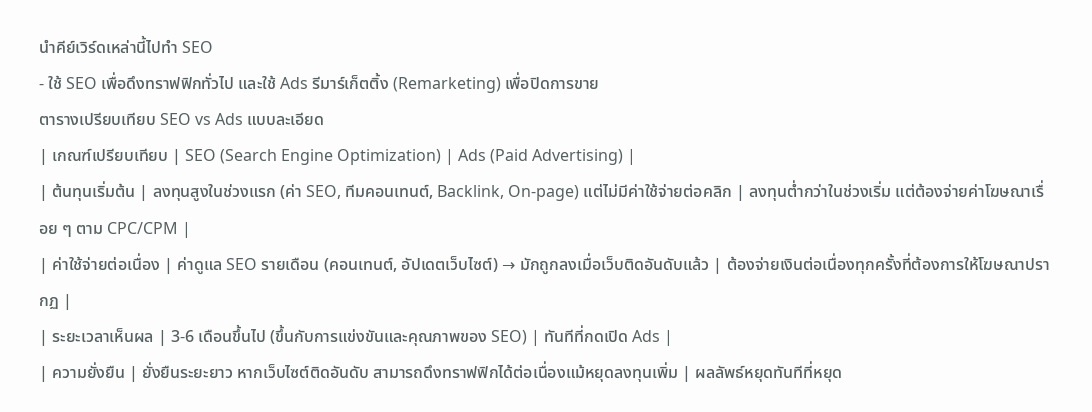นำคีย์เวิร์ดเหล่านี้ไปทำ SEO
- ใช้ SEO เพื่อดึงทราฟฟิกทั่วไป และใช้ Ads รีมาร์เก็ตติ้ง (Remarketing) เพื่อปิดการขาย
ตารางเปรียบเทียบ SEO vs Ads แบบละเอียด
| เกณฑ์เปรียบเทียบ | SEO (Search Engine Optimization) | Ads (Paid Advertising) |
| ต้นทุนเริ่มต้น | ลงทุนสูงในช่วงแรก (ค่า SEO, ทีมคอนเทนต์, Backlink, On-page) แต่ไม่มีค่าใช้จ่ายต่อคลิก | ลงทุนต่ำกว่าในช่วงเริ่ม แต่ต้องจ่ายค่าโฆษณาเรื่อย ๆ ตาม CPC/CPM |
| ค่าใช้จ่ายต่อเนื่อง | ค่าดูแล SEO รายเดือน (คอนเทนต์, อัปเดตเว็บไซต์) → มักถูกลงเมื่อเว็บติดอันดับแล้ว | ต้องจ่ายเงินต่อเนื่องทุกครั้งที่ต้องการให้โฆษณาปรากฏ |
| ระยะเวลาเห็นผล | 3-6 เดือนขึ้นไป (ขึ้นกับการแข่งขันและคุณภาพของ SEO) | ทันทีที่กดเปิด Ads |
| ความยั่งยืน | ยั่งยืนระยะยาว หากเว็บไซต์ติดอันดับ สามารถดึงทราฟฟิกได้ต่อเนื่องแม้หยุดลงทุนเพิ่ม | ผลลัพธ์หยุดทันทีที่หยุด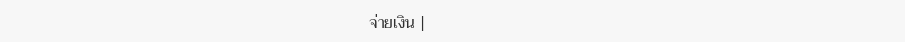จ่ายเงิน |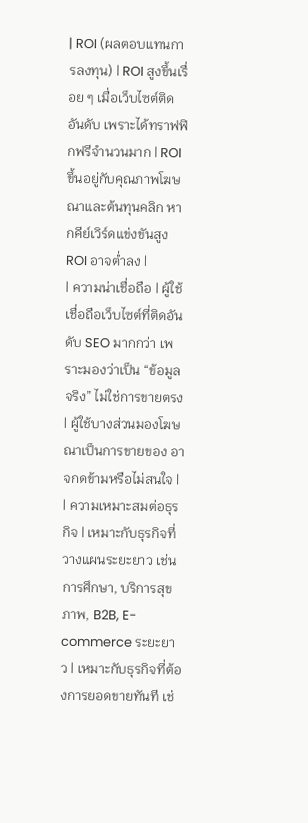| ROI (ผลตอบแทนการลงทุน) | ROI สูงขึ้นเรื่อย ๆ เมื่อเว็บไซต์ติดอันดับ เพราะได้ทราฟฟิกฟรีจำนวนมาก | ROI ขึ้นอยู่กับคุณภาพโฆษณาและต้นทุนคลิก หากคีย์เวิร์ดแข่งขันสูง ROI อาจต่ำลง |
| ความน่าเชื่อถือ | ผู้ใช้เชื่อถือเว็บไซต์ที่ติดอันดับ SEO มากกว่า เพราะมองว่าเป็น “ข้อมูลจริง” ไม่ใช่การขายตรง | ผู้ใช้บางส่วนมองโฆษณาเป็นการขายของ อาจกดข้ามหรือไม่สนใจ |
| ความเหมาะสมต่อธุรกิจ | เหมาะกับธุรกิจที่วางแผนระยะยาว เช่น การศึกษา, บริการสุขภาพ, B2B, E-commerce ระยะยาว | เหมาะกับธุรกิจที่ต้องการยอดขายทันที เช่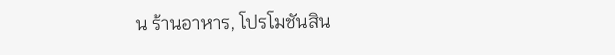น ร้านอาหาร, โปรโมชันสิน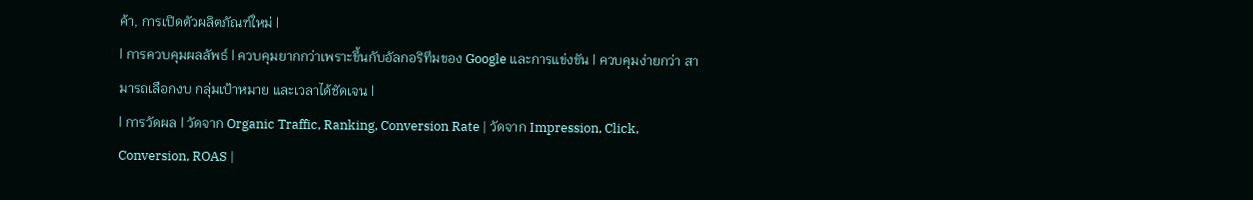ค้า, การเปิดตัวผลิตภัณฑ์ใหม่ |
| การควบคุมผลลัพธ์ | ควบคุมยากกว่าเพราะขึ้นกับอัลกอริทึมของ Google และการแข่งขัน | ควบคุมง่ายกว่า สามารถเลือกงบ กลุ่มเป้าหมาย และเวลาได้ชัดเจน |
| การวัดผล | วัดจาก Organic Traffic, Ranking, Conversion Rate | วัดจาก Impression, Click, Conversion, ROAS |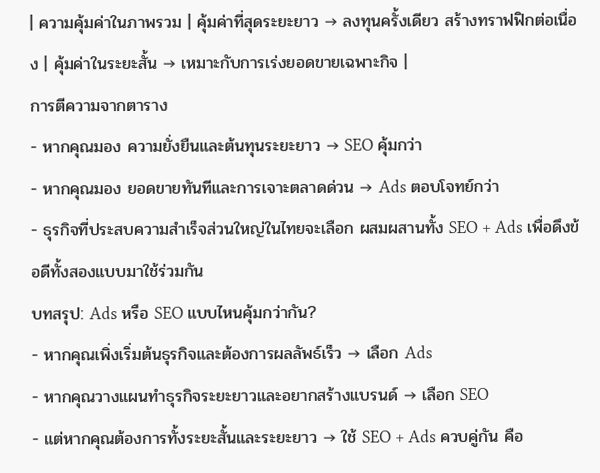| ความคุ้มค่าในภาพรวม | คุ้มค่าที่สุดระยะยาว → ลงทุนครั้งเดียว สร้างทราฟฟิกต่อเนื่อง | คุ้มค่าในระยะสั้น → เหมาะกับการเร่งยอดขายเฉพาะกิจ |
การตีความจากตาราง
- หากคุณมอง ความยั่งยืนและต้นทุนระยะยาว → SEO คุ้มกว่า
- หากคุณมอง ยอดขายทันทีและการเจาะตลาดด่วน → Ads ตอบโจทย์กว่า
- ธุรกิจที่ประสบความสำเร็จส่วนใหญ่ในไทยจะเลือก ผสมผสานทั้ง SEO + Ads เพื่อดึงข้อดีทั้งสองแบบมาใช้ร่วมกัน
บทสรุป: Ads หรือ SEO แบบไหนคุ้มกว่ากัน?
- หากคุณเพิ่งเริ่มต้นธุรกิจและต้องการผลลัพธ์เร็ว → เลือก Ads
- หากคุณวางแผนทำธุรกิจระยะยาวและอยากสร้างแบรนด์ → เลือก SEO
- แต่หากคุณต้องการทั้งระยะสั้นและระยะยาว → ใช้ SEO + Ads ควบคู่กัน คือ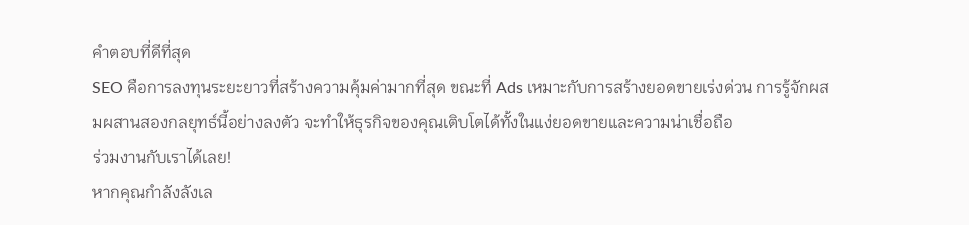คำตอบที่ดีที่สุด
SEO คือการลงทุนระยะยาวที่สร้างความคุ้มค่ามากที่สุด ขณะที่ Ads เหมาะกับการสร้างยอดขายเร่งด่วน การรู้จักผสมผสานสองกลยุทธ์นี้อย่างลงตัว จะทำให้ธุรกิจของคุณเติบโตได้ทั้งในแง่ยอดขายและความน่าเชื่อถือ
ร่วมงานกับเราได้เลย!
หากคุณกำลังลังเล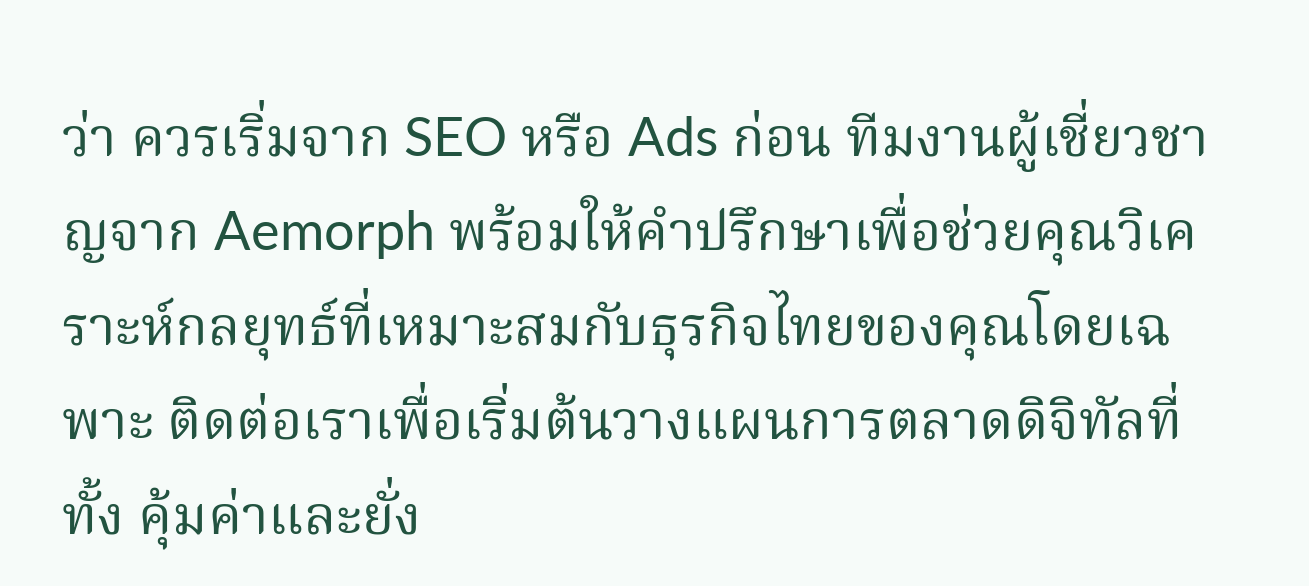ว่า ควรเริ่มจาก SEO หรือ Ads ก่อน ทีมงานผู้เชี่ยวชาญจาก Aemorph พร้อมให้คำปรึกษาเพื่อช่วยคุณวิเคราะห์กลยุทธ์ที่เหมาะสมกับธุรกิจไทยของคุณโดยเฉพาะ ติดต่อเราเพื่อเริ่มต้นวางแผนการตลาดดิจิทัลที่ทั้ง คุ้มค่าและยั่ง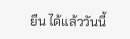ยืน ได้แล้ววันนี้